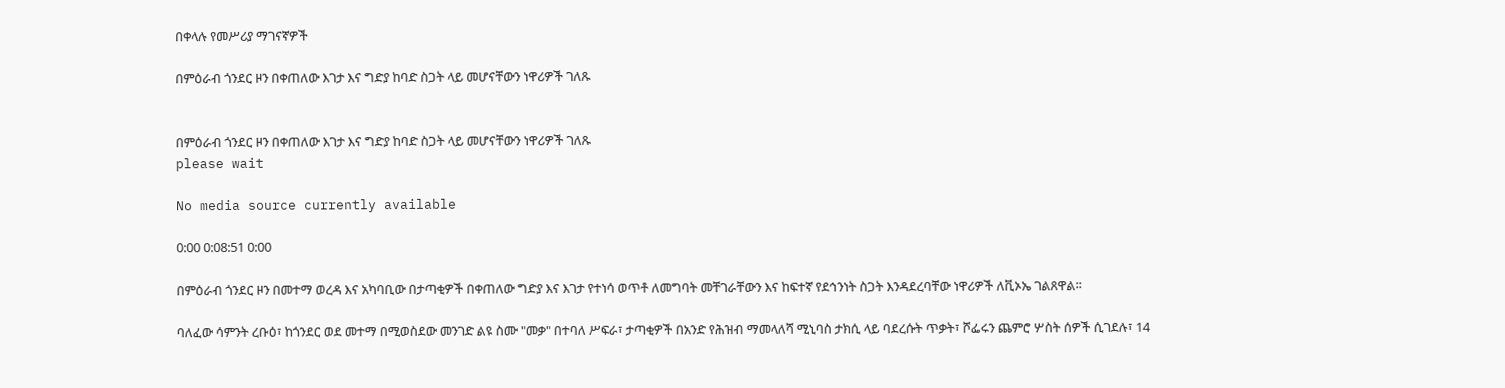በቀላሉ የመሥሪያ ማገናኛዎች

በምዕራብ ጎንደር ዞን በቀጠለው እገታ እና ግድያ ከባድ ስጋት ላይ መሆናቸውን ነዋሪዎች ገለጹ


በምዕራብ ጎንደር ዞን በቀጠለው እገታ እና ግድያ ከባድ ስጋት ላይ መሆናቸውን ነዋሪዎች ገለጹ
please wait

No media source currently available

0:00 0:08:51 0:00

በምዕራብ ጎንደር ዞን በመተማ ወረዳ እና አካባቢው በታጣቂዎች በቀጠለው ግድያ እና እገታ የተነሳ ወጥቶ ለመግባት መቸገራቸውን እና ከፍተኛ የደኅንነት ስጋት እንዳደረባቸው ነዋሪዎች ለቪኦኤ ገልጸዋል፡፡

ባለፈው ሳምንት ረቡዕ፣ ከጎንደር ወደ መተማ በሚወስደው መንገድ ልዩ ስሙ "መቃ" በተባለ ሥፍራ፣ ታጣቂዎች በአንድ የሕዝብ ማመላለሻ ሚኒባስ ታክሲ ላይ ባደረሱት ጥቃት፣ ሾፌሩን ጨምሮ ሦስት ሰዎች ሲገደሉ፣ 14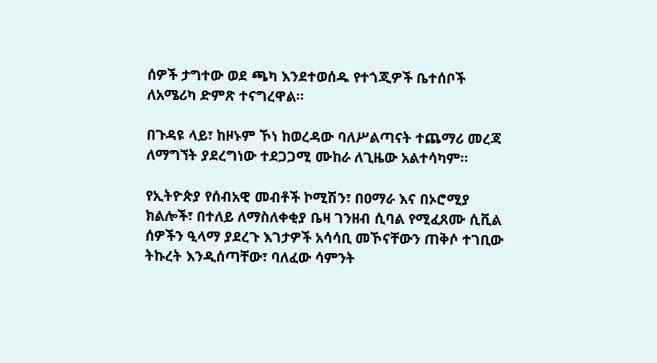ሰዎች ታግተው ወደ ጫካ እንደተወሰዱ የተጎጂዎች ቤተሰቦች ለአሜሪካ ድምጽ ተናግረዋል።

በጉዳዩ ላይ፣ ከዞኑም ኾነ ከወረዳው ባለሥልጣናት ተጨማሪ መረጃ ለማግኘት ያደረግነው ተደጋጋሚ ሙከራ ለጊዜው አልተሳካም።

የኢትዮጵያ የሰብአዊ መብቶች ኮሚሽን፣ በዐማራ እና በኦሮሚያ ክልሎች፣ በተለይ ለማስለቀቂያ ቤዛ ገንዘብ ሲባል የሚፈጸሙ ሲቪል ሰዎችን ዒላማ ያደረጉ እገታዎች አሳሳቢ መኾናቸውን ጠቅሶ ተገቢው ትኩረት እንዲሰጣቸው፣ ባለፈው ሳምንት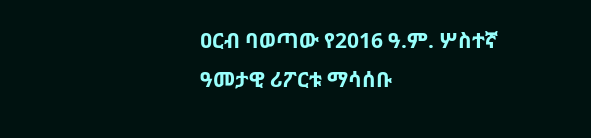ዐርብ ባወጣው የ2016 ዓ.ም. ሦስተኛ ዓመታዊ ሪፖርቱ ማሳሰቡ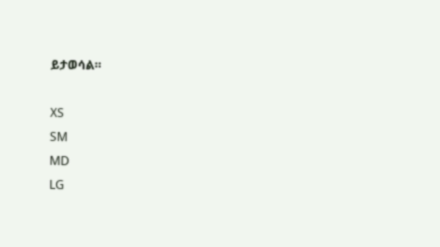ይታወሳል።

XS
SM
MD
LG